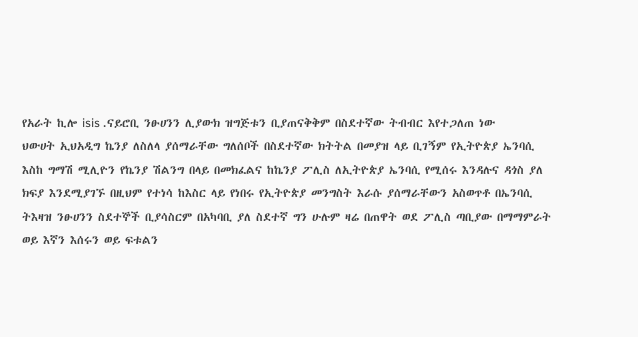የአራት ኪሎ isis .ናይሮቢ ንፁሀንን ሊያውክ ዝግጅቱን ቢያጠናቅቅም በስደተኛው ትብብር እየተጋለጠ ነው
ህውሀት ኢህአዲግ ኬንያ ለስለላ ያሰማራቸው ግለሰቦች በስደተኛው ክትትል በመያዝ ላይ ቢገኝም የኢትዮጵያ ኤንባሲ እስከ ግማሽ ሚሊዮን የኬንያ ሽልንግ በላይ በመክፈልና ከኬንያ ፖሊስ ለኢትዮጵያ ኤንባሲ የሚሰሩ እንዳሉና ዳጎስ ያለ ክፍያ እንደሚያገኙ በዚህም የተነሳ ከእስር ላይ የነበሩ የኢትዮጵያ መንግስት እራሱ ያሰማራቸውን አስወጥቶ በኤንባሲ ትእዛዝ ንፁሀንን ስደተኞች ቢያሳስርም በአካባቢ ያለ ስደተኛ ግን ሁሉም ዛሬ በጠዋት ወደ ፖሊስ ጣቢያው በማማምራት ወይ እኛን እሰሩን ወይ ፍቱልን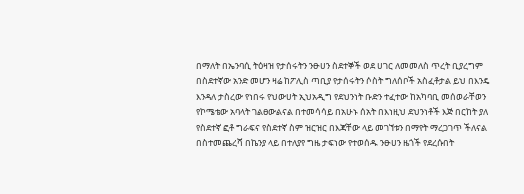በማለት በኤንባሲ ትዕዛዝ የታሰሩትን ንፁሀን ስደተኞች ወደ ሀገር ለመመለስ ጥረት ቢያረግም በስደተኛው አንድ መሆን ዛሬ ከፖሊስ ጣቢያ የታሰሩትን ሶስት ግለሰቦች አስፈቶታል ይህ በእንዴ እንዳለ ታስረው የነበሩ የህውሀት ኢህአዲግ የደህንነት ቡድን ተፈተው ከአካባቢ መሰወራቸወን የኮሜቴው አባላት ገልፀውልናል በተመሳሳይ በአሁኑ ሰአት በእነዚህ ደህንነቶች እጅ በርከት ያለ የስደተኛ ፎቶ ግራፍና የስደተኛ ስም ዝርዝር በእጃቸው ላይ መገኘቱን በማየት ማረጋገጥ ችለናል
በስተመጨረሻ በኬንያ ላይ በተለያየ ግዜ ታፍነው የተወሰዱ ንፁሀን ዜጎች የደረሱበት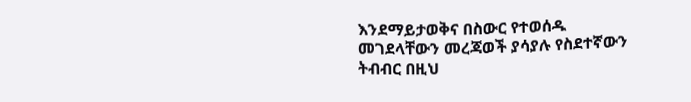እንደማይታወቅና በስውር የተወሰዱ መገደላቸውን መረጃወች ያሳያሉ የስደተኛውን ትብብር በዚህ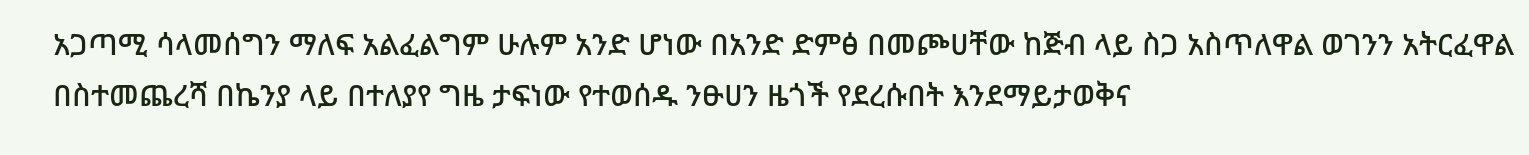አጋጣሚ ሳላመሰግን ማለፍ አልፈልግም ሁሉም አንድ ሆነው በአንድ ድምፅ በመጮሀቸው ከጅብ ላይ ስጋ አስጥለዋል ወገንን አትርፈዋል
በስተመጨረሻ በኬንያ ላይ በተለያየ ግዜ ታፍነው የተወሰዱ ንፁሀን ዜጎች የደረሱበት እንደማይታወቅና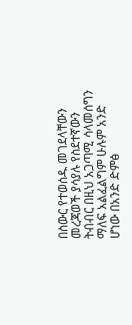በስውር የተወሰዱ መገደላቸውን መረጃወች ያሳያሉ የስደተኛውን ትብብር በዚህ አጋጣሚ ሳላመሰግን ማለፍ አልፈልግም ሁሉም አንድ ሆነው በአንድ ድምፅ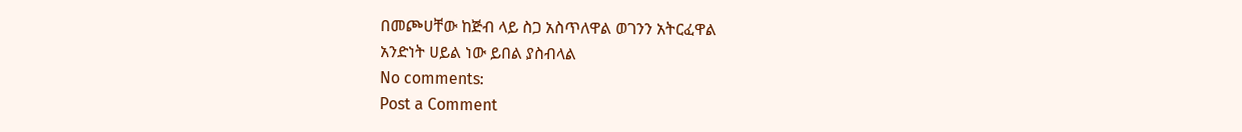በመጮሀቸው ከጅብ ላይ ስጋ አስጥለዋል ወገንን አትርፈዋል
አንድነት ሀይል ነው ይበል ያስብላል
No comments:
Post a Comment